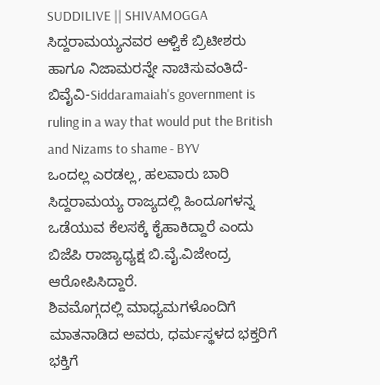SUDDILIVE || SHIVAMOGGA
ಸಿದ್ದರಾಮಯ್ಯನವರ ಆಳ್ವಿಕೆ ಬ್ರಿಟೀಶರು ಹಾಗೂ ನಿಜಾಮರನ್ನೇ ನಾಚಿಸುವಂತಿದೆ-ಬಿವೈವಿ-Siddaramaiah's government is ruling in a way that would put the British and Nizams to shame - BYV
ಒಂದಲ್ಲ ಎರಡಲ್ಲ, ಹಲವಾರು ಬಾರಿ ಸಿದ್ದರಾಮಯ್ಯ ರಾಜ್ಯದಲ್ಲಿ ಹಿಂದೂಗಳನ್ನ ಒಡೆಯುವ ಕೆಲಸಕ್ಕೆ ಕೈಹಾಕಿದ್ದಾರೆ ಎಂದು ಬಿಜೆಪಿ ರಾಜ್ಯಾಧ್ಯಕ್ಷ ಬಿ.ವೈ.ವಿಜೇಂದ್ರ ಆರೋಪಿಸಿದ್ದಾರೆ.
ಶಿವಮೊಗ್ಗದಲ್ಲಿ ಮಾಧ್ಯಮಗಳೊಂದಿಗೆ ಮಾತನಾಡಿದ ಅವರು, ಧರ್ಮಸ್ಥಳದ ಭಕ್ತರಿಗೆ ಭಕ್ತಿಗೆ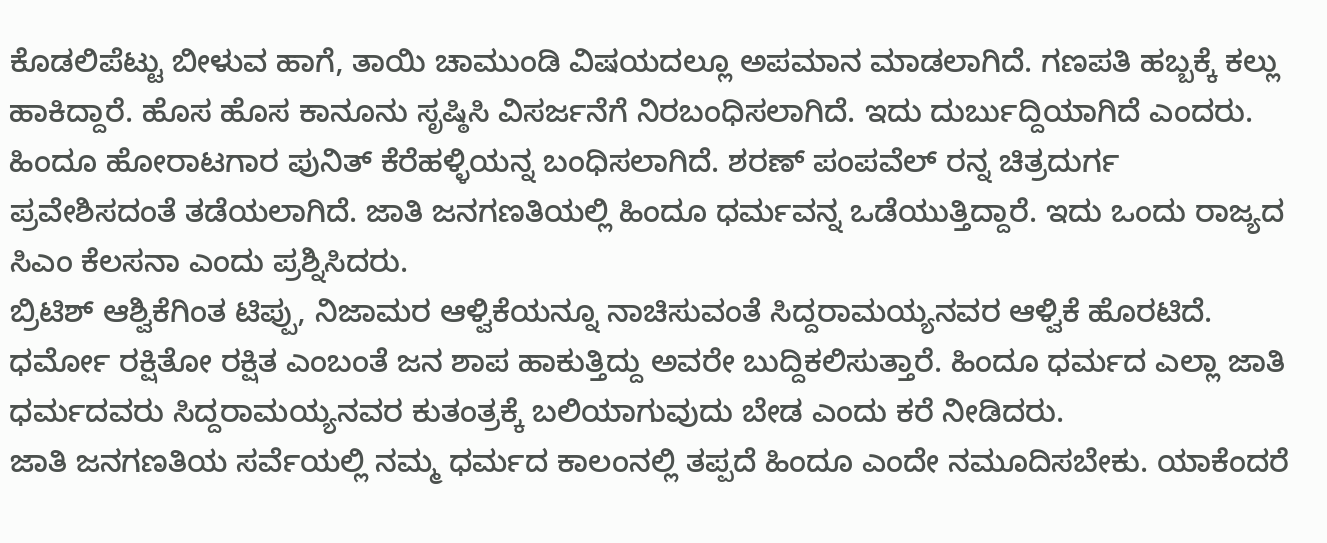ಕೊಡಲಿಪೆಟ್ಟು ಬೀಳುವ ಹಾಗೆ, ತಾಯಿ ಚಾಮುಂಡಿ ವಿಷಯದಲ್ಲೂ ಅಪಮಾನ ಮಾಡಲಾಗಿದೆ. ಗಣಪತಿ ಹಬ್ಬಕ್ಕೆ ಕಲ್ಲು ಹಾಕಿದ್ದಾರೆ. ಹೊಸ ಹೊಸ ಕಾನೂನು ಸೃಷ್ಠಿಸಿ ವಿಸರ್ಜನೆಗೆ ನಿರಬಂಧಿಸಲಾಗಿದೆ. ಇದು ದುರ್ಬುದ್ದಿಯಾಗಿದೆ ಎಂದರು.
ಹಿಂದೂ ಹೋರಾಟಗಾರ ಪುನಿತ್ ಕೆರೆಹಳ್ಳಿಯನ್ನ ಬಂಧಿಸಲಾಗಿದೆ. ಶರಣ್ ಪಂಪವೆಲ್ ರನ್ನ ಚಿತ್ರದುರ್ಗ ಪ್ರವೇಶಿಸದಂತೆ ತಡೆಯಲಾಗಿದೆ. ಜಾತಿ ಜನಗಣತಿಯಲ್ಲಿ ಹಿಂದೂ ಧರ್ಮವನ್ನ ಒಡೆಯುತ್ತಿದ್ದಾರೆ. ಇದು ಒಂದು ರಾಜ್ಯದ ಸಿಎಂ ಕೆಲಸನಾ ಎಂದು ಪ್ರಶ್ನಿಸಿದರು.
ಬ್ರಿಟಿಶ್ ಆಶ್ವಿಕೆಗಿಂತ ಟಿಪ್ಪು, ನಿಜಾಮರ ಆಳ್ವಿಕೆಯನ್ನೂ ನಾಚಿಸುವಂತೆ ಸಿದ್ದರಾಮಯ್ಯನವರ ಆಳ್ವಿಕೆ ಹೊರಟಿದೆ. ಧರ್ಮೋ ರಕ್ಷಿತೋ ರಕ್ಷಿತ ಎಂಬಂತೆ ಜನ ಶಾಪ ಹಾಕುತ್ತಿದ್ದು ಅವರೇ ಬುದ್ದಿಕಲಿಸುತ್ತಾರೆ. ಹಿಂದೂ ಧರ್ಮದ ಎಲ್ಲಾ ಜಾತಿ ಧರ್ಮದವರು ಸಿದ್ದರಾಮಯ್ಯನವರ ಕುತಂತ್ರಕ್ಕೆ ಬಲಿಯಾಗುವುದು ಬೇಡ ಎಂದು ಕರೆ ನೀಡಿದರು.
ಜಾತಿ ಜನಗಣತಿಯ ಸರ್ವೆಯಲ್ಲಿ ನಮ್ಮ ಧರ್ಮದ ಕಾಲಂನಲ್ಲಿ ತಪ್ಪದೆ ಹಿಂದೂ ಎಂದೇ ನಮೂದಿಸಬೇಕು. ಯಾಕೆಂದರೆ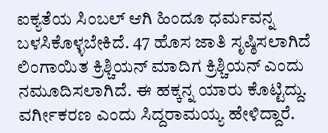ಐಕ್ಯತೆಯ ಸಿಂಬಲ್ ಆಗಿ ಹಿಂದೂ ಧರ್ಮವನ್ನ ಬಳಸಿಕೊಳ್ಳಬೇಕಿದೆ. 47 ಹೊಸ ಜಾತಿ ಸೃಷ್ಠಿಸಲಾಗಿದೆ ಲಿಂಗಾಯಿತ ಕ್ರಿಶ್ಚಿಯನ್ ಮಾದಿಗ ಕ್ರಿಶ್ಚಿಯನ್ ಎಂದು ನಮೂದಿಸಲಾಗಿದೆ. ಈ ಹಕ್ಕನ್ನ ಯಾರು ಕೊಟ್ಟಿದ್ದು. ವರ್ಗೀಕರಣ ಎಂದು ಸಿದ್ದರಾಮಯ್ಯ ಹೇಳಿದ್ದಾರೆ.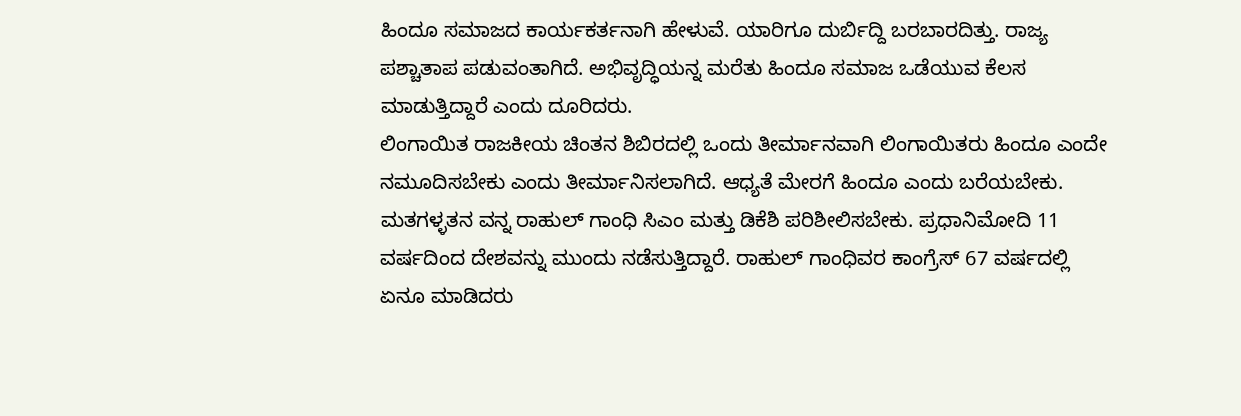ಹಿಂದೂ ಸಮಾಜದ ಕಾರ್ಯಕರ್ತನಾಗಿ ಹೇಳುವೆ. ಯಾರಿಗೂ ದುರ್ಬಿದ್ದಿ ಬರಬಾರದಿತ್ತು. ರಾಜ್ಯ ಪಶ್ಚಾತಾಪ ಪಡುವಂತಾಗಿದೆ. ಅಭಿವೃದ್ಧಿಯನ್ನ ಮರೆತು ಹಿಂದೂ ಸಮಾಜ ಒಡೆಯುವ ಕೆಲಸ ಮಾಡುತ್ತಿದ್ದಾರೆ ಎಂದು ದೂರಿದರು.
ಲಿಂಗಾಯಿತ ರಾಜಕೀಯ ಚಿಂತನ ಶಿಬಿರದಲ್ಲಿ ಒಂದು ತೀರ್ಮಾನವಾಗಿ ಲಿಂಗಾಯಿತರು ಹಿಂದೂ ಎಂದೇ ನಮೂದಿಸಬೇಕು ಎಂದು ತೀರ್ಮಾನಿಸಲಾಗಿದೆ. ಆಧ್ಯತೆ ಮೇರಗೆ ಹಿಂದೂ ಎಂದು ಬರೆಯಬೇಕು. ಮತಗಳ್ಳತನ ವನ್ನ ರಾಹುಲ್ ಗಾಂಧಿ ಸಿಎಂ ಮತ್ತು ಡಿಕೆಶಿ ಪರಿಶೀಲಿಸಬೇಕು. ಪ್ರಧಾನಿಮೋದಿ 11 ವರ್ಷದಿಂದ ದೇಶವನ್ನು ಮುಂದು ನಡೆಸುತ್ತಿದ್ದಾರೆ. ರಾಹುಲ್ ಗಾಂಧಿವರ ಕಾಂಗ್ರೆಸ್ 67 ವರ್ಷದಲ್ಲಿ ಏನೂ ಮಾಡಿದರು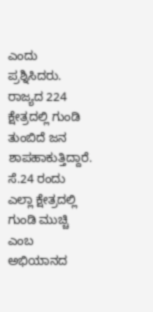ಎಂದು ಪ್ರಶ್ನಿಸಿದರು.
ರಾಜ್ಯದ 224 ಕ್ಷೇತ್ರದಲ್ಲಿ ಗುಂಡಿ ತುಂಬಿದೆ ಜನ ಶಾಪಹಾಕುತ್ತಿದ್ದಾರೆ. ಸೆ.24 ರಂದು ಎಲ್ಲಾ ಕ್ಷೇತ್ರದಲ್ಲಿ ಗುಂಡಿ ಮುಚ್ಚಿ ಎಂಬ ಅಭಿಯಾನದ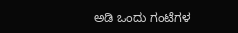ಅಡಿ ಒಂದು ಗಂಟೆಗಳ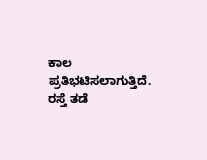ಕಾಲ ಪ್ರತಿಭಟಿಸಲಾಗುತ್ತಿದೆ. ರಸ್ತೆ ತಡೆ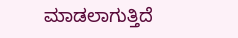ಮಾಡಲಾಗುತ್ತಿದೆ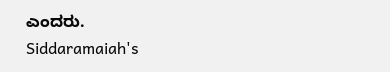ಎಂದರು.
Siddaramaiah's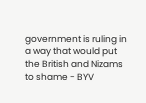government is ruling in a way that would put the British and Nizams to shame - BYV